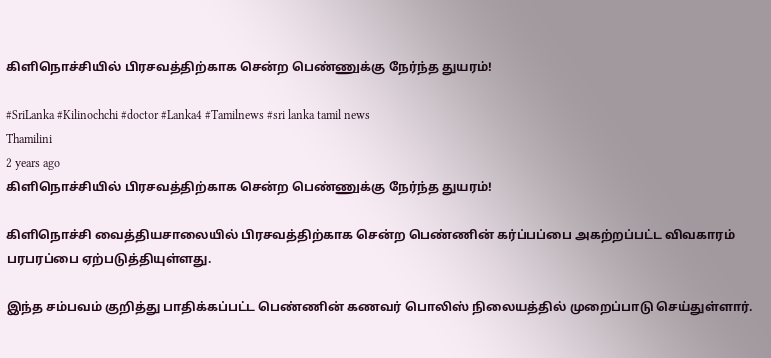கிளிநொச்சியில் பிரசவத்திற்காக சென்ற பெண்ணுக்கு நேர்ந்த துயரம்!

#SriLanka #Kilinochchi #doctor #Lanka4 #Tamilnews #sri lanka tamil news
Thamilini
2 years ago
கிளிநொச்சியில் பிரசவத்திற்காக சென்ற பெண்ணுக்கு நேர்ந்த துயரம்!

கிளிநொச்சி வைத்தியசாலையில் பிரசவத்திற்காக சென்ற பெண்ணின் கர்ப்பப்பை அகற்றப்பட்ட விவகாரம் பரபரப்பை ஏற்படுத்தியுள்ளது.

இந்த சம்பவம் குறித்து பாதிக்கப்பட்ட பெண்ணின் கணவர் பொலிஸ் நிலையத்தில் முறைப்பாடு செய்துள்ளார்.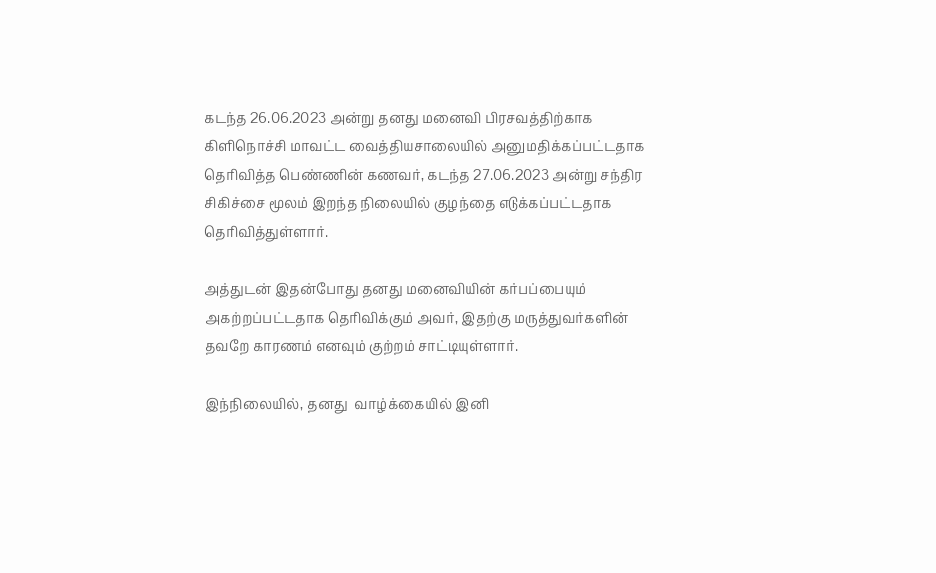கடந்த 26.06.2023 அன்று தனது மனைவி பிரசவத்திற்காக கிளிநொச்சி மாவட்ட வைத்தியசாலையில் அனுமதிக்கப்பட்டதாக தெரிவித்த பெண்ணின் கணவர், கடந்த 27.06.2023 அன்று சந்திர சிகிச்சை மூலம் இறந்த நிலையில் குழந்தை எடுக்கப்பட்டதாக  தெரிவித்துள்ளார்.

அத்துடன் இதன்போது தனது மனைவியின் கர்பப்பையும் அகற்றப்பட்டதாக தெரிவிக்கும் அவர், இதற்கு மருத்துவர்களின் தவறே காரணம் எனவும் குற்றம் சாட்டியுள்ளார்.

இந்நிலையில், தனது  வாழ்க்கையில் இனி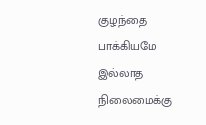குழந்தை பாக்கியமே இல்லாத நிலைமைக்கு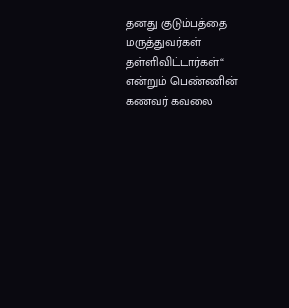தனது குடும்பத்தை மருத்துவர்கள் தள்ளிவிட்டார்கள்“ என்றும் பெண்ணின் கணவர் கவலை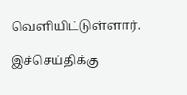வெளியிட்டுள்ளார்.

இச்செய்திக்கு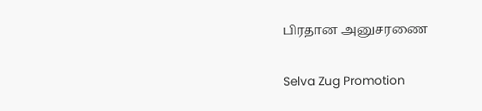பிரதான அனுசரணை

Selva Zug Promotion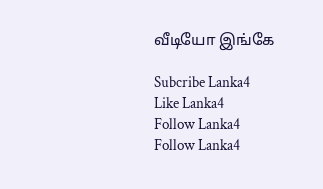வீடியோ இங்கே

Subcribe Lanka4
Like Lanka4
Follow Lanka4
Follow Lanka4